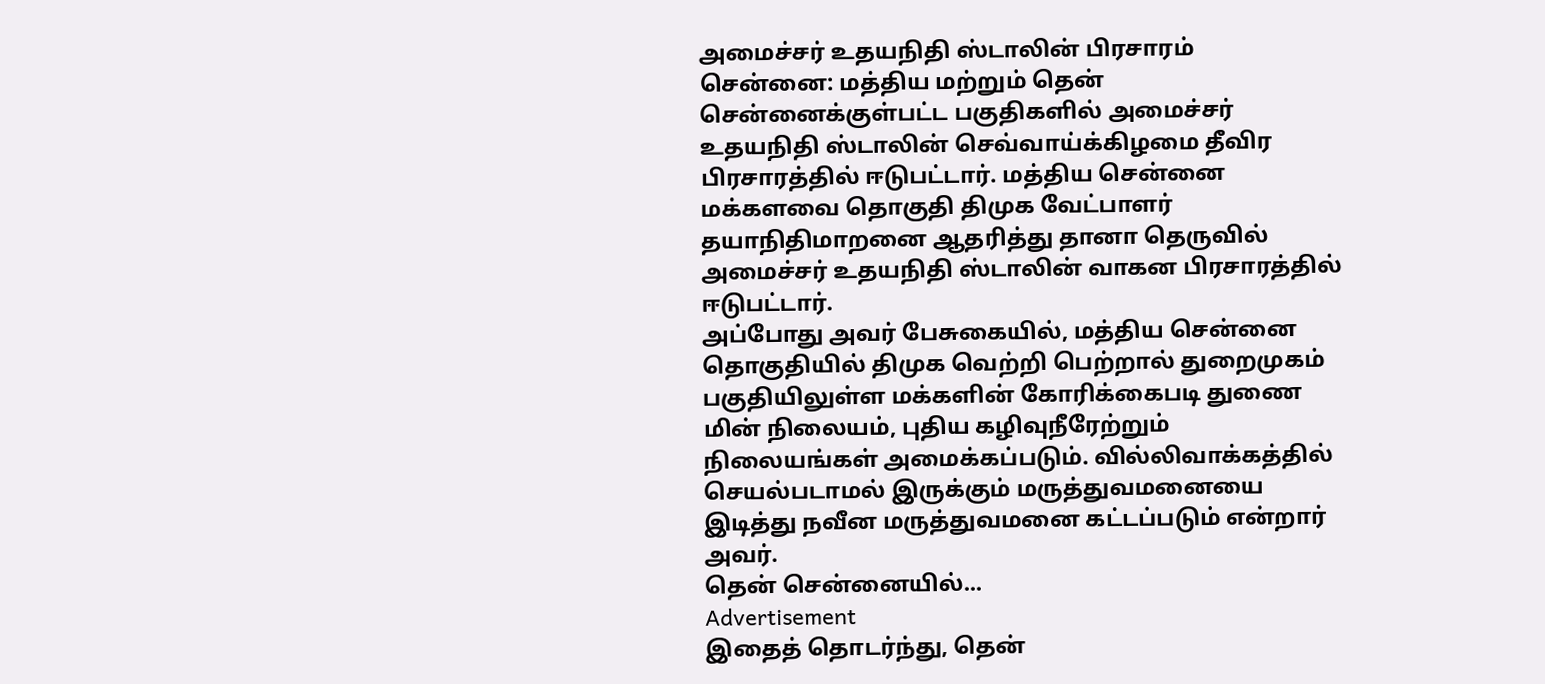அமைச்சர் உதயநிதி ஸ்டாலின் பிரசாரம்
சென்னை: மத்திய மற்றும் தென் சென்னைக்குள்பட்ட பகுதிகளில் அமைச்சர் உதயநிதி ஸ்டாலின் செவ்வாய்க்கிழமை தீவிர பிரசாரத்தில் ஈடுபட்டார். மத்திய சென்னை மக்களவை தொகுதி திமுக வேட்பாளர் தயாநிதிமாறனை ஆதரித்து தானா தெருவில் அமைச்சர் உதயநிதி ஸ்டாலின் வாகன பிரசாரத்தில் ஈடுபட்டார்.
அப்போது அவர் பேசுகையில், மத்திய சென்னை தொகுதியில் திமுக வெற்றி பெற்றால் துறைமுகம் பகுதியிலுள்ள மக்களின் கோரிக்கைபடி துணை மின் நிலையம், புதிய கழிவுநீரேற்றும் நிலையங்கள் அமைக்கப்படும். வில்லிவாக்கத்தில் செயல்படாமல் இருக்கும் மருத்துவமனையை இடித்து நவீன மருத்துவமனை கட்டப்படும் என்றார் அவர்.
தென் சென்னையில்...
Advertisement
இதைத் தொடர்ந்து, தென்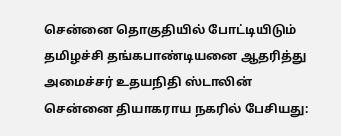சென்னை தொகுதியில் போட்டியிடும் தமிழச்சி தங்கபாண்டியனை ஆதரித்து அமைச்சர் உதயநிதி ஸ்டாலின் சென்னை தியாகராய நகரில் பேசியது: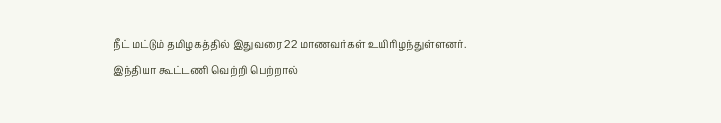நீட் மட்டும் தமிழகத்தில் இதுவரை 22 மாணவர்கள் உயிரிழந்துள்ளனர்.
இந்தியா கூட்டணி வெற்றி பெற்றால்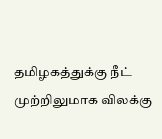தமிழகத்துக்கு நீட் முற்றிலுமாக விலக்கு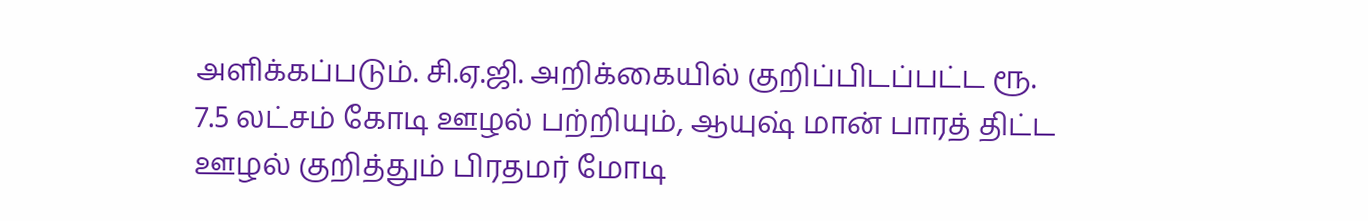அளிக்கப்படும். சி.ஏ.ஜி. அறிக்கையில் குறிப்பிடப்பட்ட ரூ. 7.5 லட்சம் கோடி ஊழல் பற்றியும், ஆயுஷ் மான் பாரத் திட்ட ஊழல் குறித்தும் பிரதமர் மோடி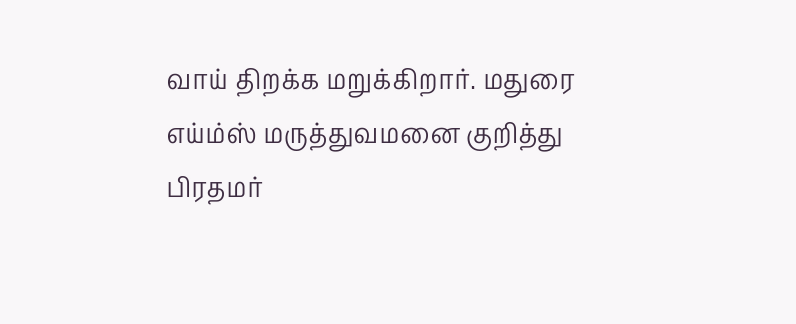வாய் திறக்க மறுக்கிறார். மதுரை எய்ம்ஸ் மருத்துவமனை குறித்து பிரதமர்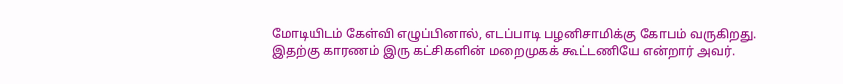மோடியிடம் கேள்வி எழுப்பினால், எடப்பாடி பழனிசாமிக்கு கோபம் வருகிறது.
இதற்கு காரணம் இரு கட்சிகளின் மறைமுகக் கூட்டணியே என்றார் அவர்.